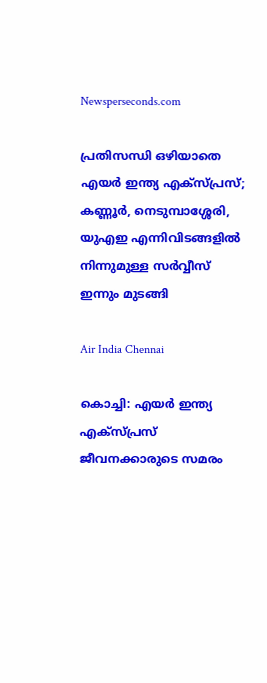Newsperseconds.com

പ്രതിസന്ധി ഒഴിയാതെ എയര്‍ ഇന്ത്യ എക്സ്പ്രസ്; കണ്ണൂര്‍, നെടുമ്പാശ്ശേരി, യുഎഇ എന്നിവിടങ്ങളില്‍ നിന്നുമുള്ള സര്‍വ്വീസ് ഇന്നും മുടങ്ങി

Air India Chennai

കൊച്ചി: എയര്‍ ഇന്ത്യ എക്‌സ്പ്രസ് ജീവനക്കാരുടെ സമരം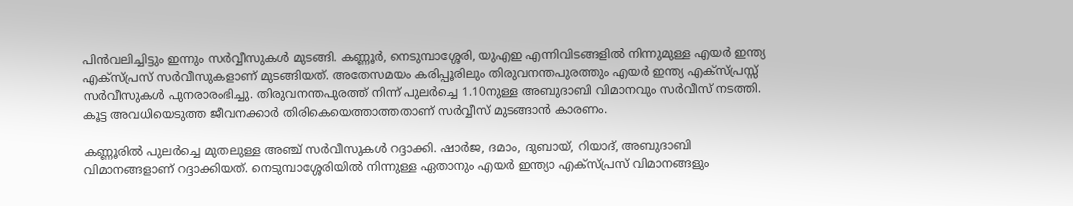പിന്‍വലിച്ചിട്ടും ഇന്നും സര്‍വ്വീസുകള്‍ മുടങ്ങി. കണ്ണൂര്‍, നെടുമ്പാശ്ശേരി, യുഎഇ എന്നിവിടങ്ങളില്‍ നിന്നുമുള്ള എയര്‍ ഇന്ത്യ എക്സ്പ്രസ് സര്‍വീസുകളാണ് മുടങ്ങിയത്. അതേസമയം കരിപ്പൂരിലും തിരുവനന്തപുരത്തും എയര്‍ ഇന്ത്യ എക്സ്പ്രസ്സ് സര്‍വീസുകള്‍ പുനരാരംഭിച്ചു. തിരുവനന്തപുരത്ത് നിന്ന് പുലര്‍ച്ചെ 1.10നുള്ള അബുദാബി വിമാനവും സര്‍വീസ് നടത്തി.
കൂട്ട അവധിയെടുത്ത ജീവനക്കാര്‍ തിരികെയെത്താത്തതാണ് സര്‍വ്വീസ് മുടങ്ങാന്‍ കാരണം.

കണ്ണൂരില്‍ പുലര്‍ച്ചെ മുതലുള്ള അഞ്ച് സര്‍വീസുകള്‍ റദ്ദാക്കി. ഷാര്‍ജ, ദമാം, ദുബായ്, റിയാദ്, അബുദാബി വിമാനങ്ങളാണ് റദ്ദാക്കിയത്. നെടുമ്പാശ്ശേരിയില്‍ നിന്നുള്ള ഏതാനും എയര്‍ ഇന്ത്യാ എക്സ്പ്രസ് വിമാനങ്ങളും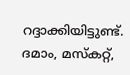റദ്ദാക്കിയിട്ടുണ്ട്. ദമാം, മസ്‌കറ്റ്,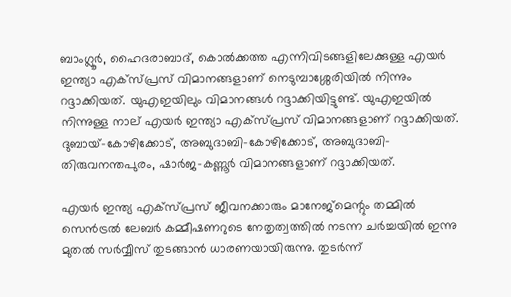ബാംഗ്ലൂര്‍, ഹൈദരാബാദ്, കൊല്‍ക്കത്ത എന്നിവിടങ്ങളിലേക്കുള്ള എയര്‍ ഇന്ത്യാ എക്സ്പ്രസ് വിമാനങ്ങളാണ് നെടുമ്പാശ്ശേരിയില്‍ നിന്നും റദ്ദാക്കിയത്. യുഎഇയിലും വിമാനങ്ങള്‍ റദ്ദാക്കിയിട്ടുണ്ട്. യുഎഇയില്‍ നിന്നുള്ള നാല് എയര്‍ ഇന്ത്യാ എക്സ്പ്രസ് വിമാനങ്ങളാണ് റദ്ദാക്കിയത്. ദുബായ്-കോഴിക്കോട്, അബുദാബി-കോഴിക്കോട്, അബുദാബി-തിരുവനന്തപുരം, ഷാര്‍ജ-കണ്ണൂര്‍ വിമാനങ്ങളാണ് റദ്ദാക്കിയത്.

എയര്‍ ഇന്ത്യ എക്‌സ്പ്രസ് ജീവനക്കാരും മാനേജ്‌മെന്റും തമ്മില്‍ സെന്‍ട്രല്‍ ലേബര്‍ കമ്മീഷണറുടെ നേതൃത്വത്തില്‍ നടന്ന ചര്‍ച്ചയില്‍ ഇന്നു മുതല്‍ സര്‍വ്വീസ് തുടങ്ങാന്‍ ധാരണയായിരുന്നു. തുടര്‍ന്ന്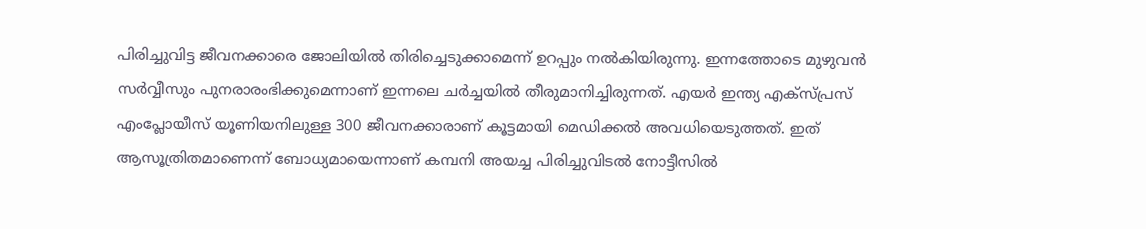പിരിച്ചുവിട്ട ജീവനക്കാരെ ജോലിയില്‍ തിരിച്ചെടുക്കാമെന്ന് ഉറപ്പും നല്‍കിയിരുന്നു. ഇന്നത്തോടെ മുഴുവന്‍ സര്‍വ്വീസും പുനരാരംഭിക്കുമെന്നാണ് ഇന്നലെ ചര്‍ച്ചയില്‍ തീരുമാനിച്ചിരുന്നത്. എയര്‍ ഇന്ത്യ എക്‌സ്പ്രസ് എംപ്ലോയീസ് യൂണിയനിലുള്ള 300 ജീവനക്കാരാണ് കൂട്ടമായി മെഡിക്കല്‍ അവധിയെടുത്തത്. ഇത് ആസൂത്രിതമാണെന്ന് ബോധ്യമായെന്നാണ് കമ്പനി അയച്ച പിരിച്ചുവിടല്‍ നോട്ടീസില്‍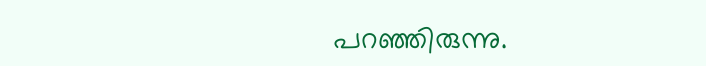പറഞ്ഞിരുന്നു.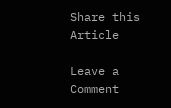Share this Article

Leave a Comment